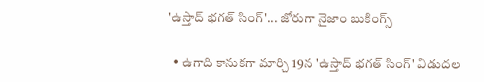'ఉస్తాద్ భగత్ సింగ్'... జోరుగా నైజాం బుకింగ్స్

  • ఉగాది కానుకగా మార్చి 19న 'ఉస్తాద్ భగత్ సింగ్' విడుదల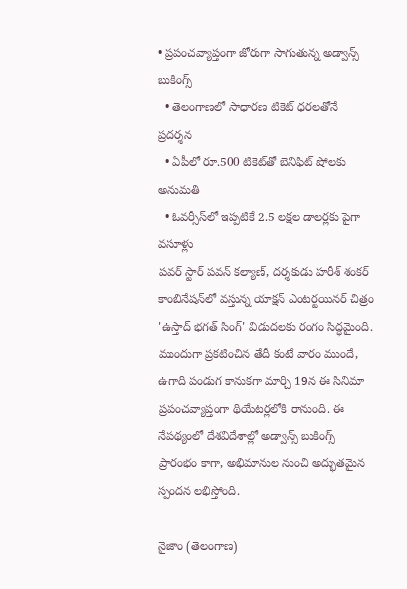• ప్రపంచవ్యాప్తంగా జోరుగా సాగుతున్న అడ్వాన్స్ బుకింగ్స్
  • తెలంగాణలో సాధారణ టికెట్ ధరలతోనే ప్రదర్శన
  • ఏపీలో రూ.500 టికెట్‌తో బెనిఫిట్ షోలకు అనుమతి
  • ఓవర్సీస్‌లో ఇప్పటికే 2.5 లక్షల డాలర్లకు పైగా వసూళ్లు
పవర్ స్టార్ పవన్ కల్యాణ్, దర్శకుడు హరీశ్ శంకర్ కాంబినేషన్‌లో వస్తున్న యాక్షన్ ఎంటర్టయినర్ చిత్రం 'ఉస్తాద్ భగత్ సింగ్' విడుదలకు రంగం సిద్ధమైంది. ముందుగా ప్రకటించిన తేదీ కంటే వారం ముందే, ఉగాది పండుగ కానుకగా మార్చి 19న ఈ సినిమా ప్రపంచవ్యాప్తంగా థియేటర్లలోకి రానుంది. ఈ నేపథ్యంలో దేశవిదేశాల్లో అడ్వాన్స్ బుకింగ్స్ ప్రారంభం కాగా, అభిమానుల నుంచి అద్భుతమైన స్పందన లభిస్తోంది.

నైజాం (తెలంగాణ)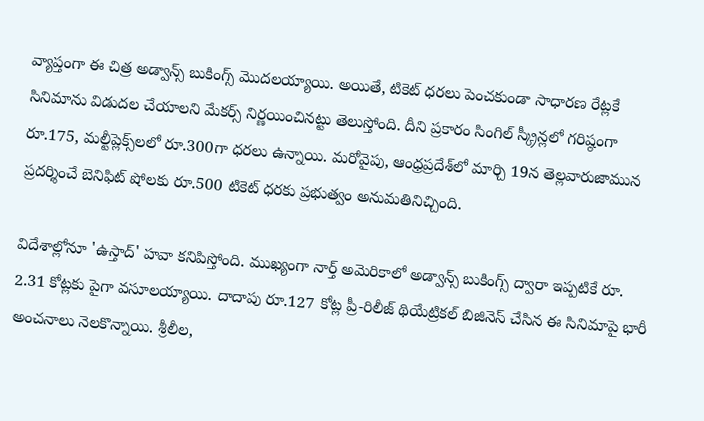వ్యాప్తంగా ఈ చిత్ర అడ్వాన్స్ బుకింగ్స్ మొదలయ్యాయి. అయితే, టికెట్ ధరలు పెంచకుండా సాధారణ రేట్లకే సినిమాను విడుదల చేయాలని మేకర్స్ నిర్ణయించినట్టు తెలుస్తోంది. దీని ప్రకారం సింగిల్ స్క్రీన్లలో గరిష్ఠంగా రూ.175, మల్టీప్లెక్స్‌లలో రూ.300గా ధరలు ఉన్నాయి. మరోవైపు, ఆంధ్రప్రదేశ్‌లో మార్చి 19న తెల్లవారుజామున ప్రదర్శించే బెనిఫిట్ షోలకు రూ.500 టికెట్ ధరకు ప్రభుత్వం అనుమతినిచ్చింది.

విదేశాల్లోనూ 'ఉస్తాద్' హవా కనిపిస్తోంది. ముఖ్యంగా నార్త్ అమెరికాలో అడ్వాన్స్ బుకింగ్స్ ద్వారా ఇప్పటికే రూ. 2.31 కోట్లకు పైగా వసూలయ్యాయి. దాదాపు రూ.127 కోట్ల ప్రీ-రిలీజ్ థియేట్రికల్ బిజినెస్ చేసిన ఈ సినిమాపై భారీ అంచనాలు నెలకొన్నాయి. శ్రీలీల,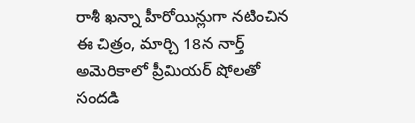రాశీ ఖన్నా హీరోయిన్లుగా నటించిన ఈ చిత్రం, మార్చి 18న నార్త్ అమెరికాలో ప్రీమియర్ షోలతో సందడి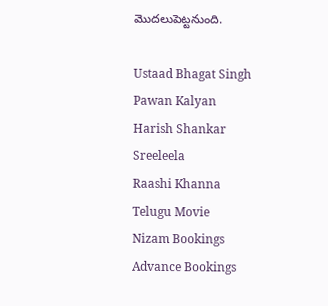మొదలుపెట్టనుంది.

Ustaad Bhagat Singh
Pawan Kalyan
Harish Shankar
Sreeleela
Raashi Khanna
Telugu Movie
Nizam Bookings
Advance Bookings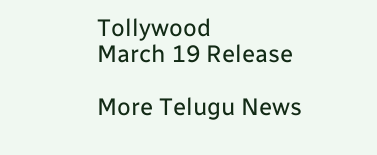Tollywood
March 19 Release

More Telugu News